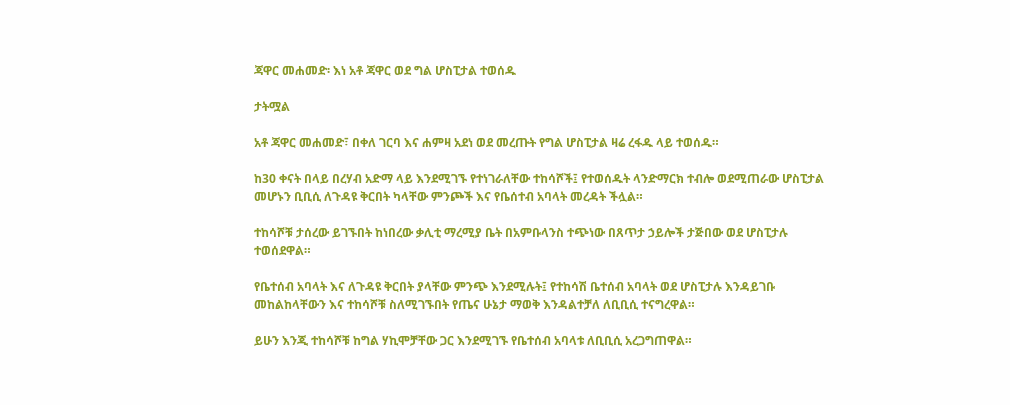ጃዋር መሐመድ፡ እነ አቶ ጃዋር ወደ ግል ሆስፒታል ተወሰዱ

ታትሟል

አቶ ጃዋር መሐመድ፣ በቀለ ገርባ እና ሐምዛ አደነ ወደ መረጡት የግል ሆስፒታል ዛሬ ረፋዱ ላይ ተወሰዱ።

ከ30 ቀናት በላይ በረሃብ አድማ ላይ እንደሚገኙ የተነገራለቸው ተከሳሾች፤ የተወሰዱት ላንድማርክ ተብሎ ወደሚጠራው ሆስፒታል መሆኑን ቢቢሲ ለጉዳዩ ቅርበት ካላቸው ምንጮች እና የቤሰተብ አባላት መረዳት ችሏል።

ተከሳሾቹ ታሰረው ይገኙበት ከነበረው ቃሊቲ ማረሚያ ቤት በአምቡላንስ ተጭነው በጸጥታ ኃይሎች ታጅበው ወደ ሆስፒታሉ ተወሰደዋል።

የቤተሰብ አባላት እና ለጉዳዩ ቅርበት ያላቸው ምንጭ እንደሚሉት፤ የተከሳሽ ቤተሰብ አባላት ወደ ሆስፒታሉ እንዳይገቡ መከልከላቸውን እና ተከሳሾቹ ስለሚገኙበት የጤና ሁኔታ ማወቅ እንዳልተቻለ ለቢቢሲ ተናግረዋል።

ይሁን እንጂ ተከሳሾቹ ከግል ሃኪሞቻቸው ጋር እንደሚገኙ የቤተሰብ አባላቱ ለቢቢሲ አረጋግጠዋል።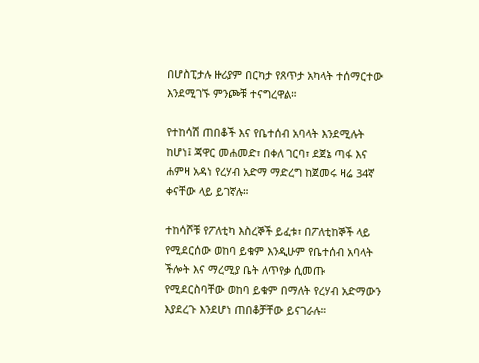በሆስፒታሉ ዙሪያም በርካታ የጸጥታ አካላት ተሰማርተው እንደሚገኙ ምንጮቹ ተናግረዋል።

የተከሳሽ ጠበቆች እና የቤተሰብ አባላት እንደሚሉት ከሆነ፤ ጃዋር መሐመድ፣ በቀለ ገርባ፣ ደጀኔ ጣፋ እና ሐምዛ አዳነ የረሃብ አድማ ማድረግ ከጀመሩ ዛሬ 34ኛ ቀናቸው ላይ ይገኛሉ።

ተከሳሾቹ የፖለቲካ እስረኞች ይፈቱ፣ በፖለቲከኞች ላይ የሚደርሰው ወከባ ይቁም እንዲሁም የቤተሰብ አባላት ችሎት እና ማረሚያ ቤት ለጥየቃ ሲመጡ የሚደርስባቸው ወከባ ይቁም በማለት የረሃብ አድማውን እያደረጉ እንደሆነ ጠበቆቻቸው ይናገራሉ።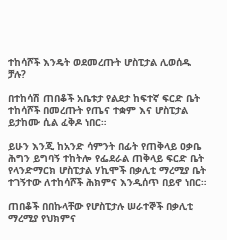ተከሳሾች እንዴት ወደመረጡት ሆስፒታል ሊወሰዱ ቻሉ?

በተከሳሽ ጠበቆች አቤቱታ የልደታ ከፍተኛ ፍርድ ቤት ተከሳሾች በመረጡት የጤና ተቋም እና ሆስፒታል ይታከሙ ሲል ፈቅዶ ነበር።

ይሁን እንጂ ከአንድ ሳምንት በፊት የጠቅላይ ዐቃቤ ሕግን ይግባኝ ተከትሎ የፌደራል ጠቅላይ ፍርድ ቤት የላንድማርክ ሆስፒታል ሃኪሞች በቃሊቲ ማረሚያ ቤት ተገኝተው ለተከሳሾች ሕክምና እንዲሰጥ በይኖ ነበር።

ጠበቆች በበኩላቸው የሆስፒታሉ ሠራተኞች በቃሊቲ ማረሚያ የህክምና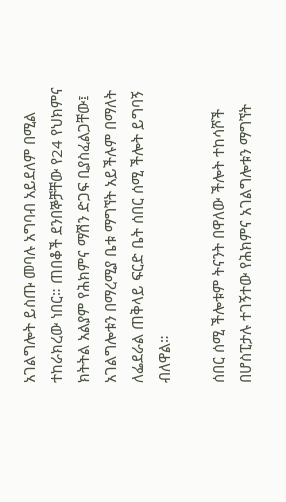አገልግሎት ይስጡ መባሉ አግባብ አይደለም በሚል ተከራክረው ነበር። ጠበቆች ደንበኞቻቸው የ24 የህክምና ክትትል አልያም የሕክምና ማሽን ድጋፍ ቢያስፈልጋቸው፤ አገልግሎቱን በማረሚያ ቤቱ ማግኘት አይችሉም በማለት ለፌደራል ጠቅላይ ፍርድ ቤት ሰበር ሰሚ ችሎት ይግባኝ ብለዋል።

ሰበር ሰሚ ችሎቱም ትናንት በዋለው ችሎት ተከሳሾች በሆስፒታሉ ተገኝተው የሕክምና አገልግሎቱን ማግኘት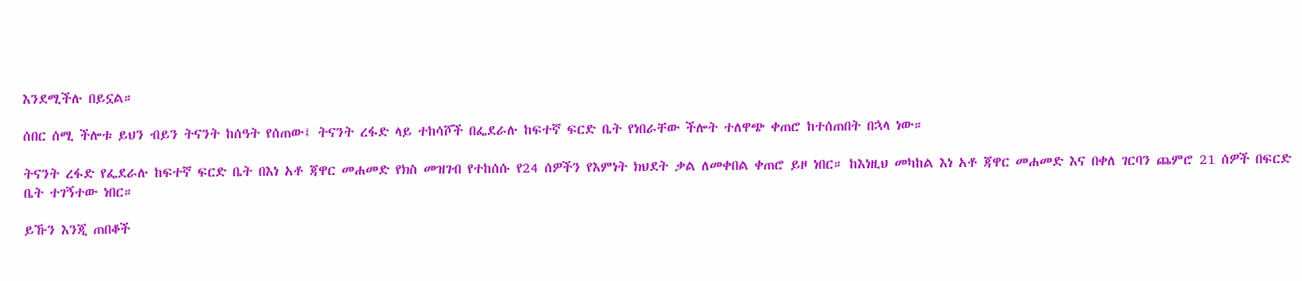እንደሚችሉ በይኗል።

ሰበር ሰሚ ችሎቱ ይህን ብይን ትናንት ከሰዓት የሰጠው፤ ትናንት ረፋድ ላይ ተከሳሾች በፌደራሉ ከፍተኛ ፍርድ ቤት የነበራቸው ችሎት ተለዋጭ ቀጠሮ ከተሰጠበት በኋላ ነው።

ትናንት ረፋድ የፌደራሉ ከፍተኛ ፍርድ ቤት በእነ አቶ ጃዋር መሐመድ የክስ መዝገብ የተከሰሱ የ24 ሰዎችን የእምነት ክህደት ቃል ለመቀበል ቀጠሮ ይዞ ነበር። ከእነዚህ መካከል እነ አቶ ጃዋር መሐመድ እና በቀለ ገርባን ጨምሮ 21 ሰዎች በፍርድ ቤት ተገኝተው ነበር።

ይኹን እንጂ ጠበቆች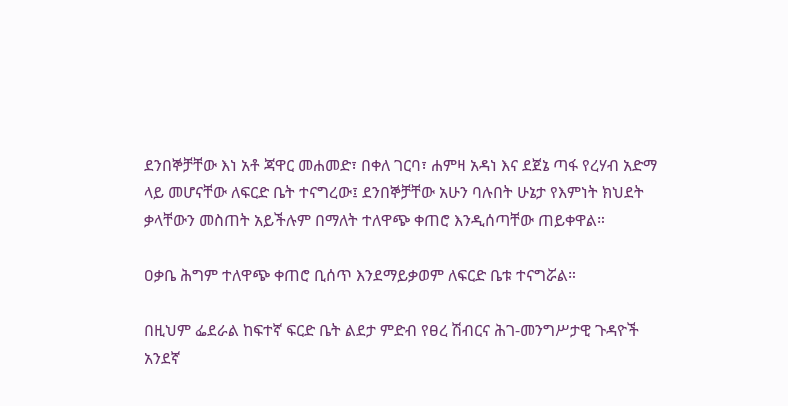ደንበኞቻቸው እነ አቶ ጃዋር መሐመድ፣ በቀለ ገርባ፣ ሐምዛ አዳነ እና ደጀኔ ጣፋ የረሃብ አድማ ላይ መሆናቸው ለፍርድ ቤት ተናግረው፤ ደንበኞቻቸው አሁን ባሉበት ሁኔታ የእምነት ክህደት ቃላቸውን መስጠት አይችሉም በማለት ተለዋጭ ቀጠሮ እንዲሰጣቸው ጠይቀዋል።

ዐቃቤ ሕግም ተለዋጭ ቀጠሮ ቢሰጥ እንደማይቃወም ለፍርድ ቤቱ ተናግሯል።

በዚህም ፌደራል ከፍተኛ ፍርድ ቤት ልደታ ምድብ የፀረ ሽብርና ሕገ-መንግሥታዊ ጉዳዮች አንደኛ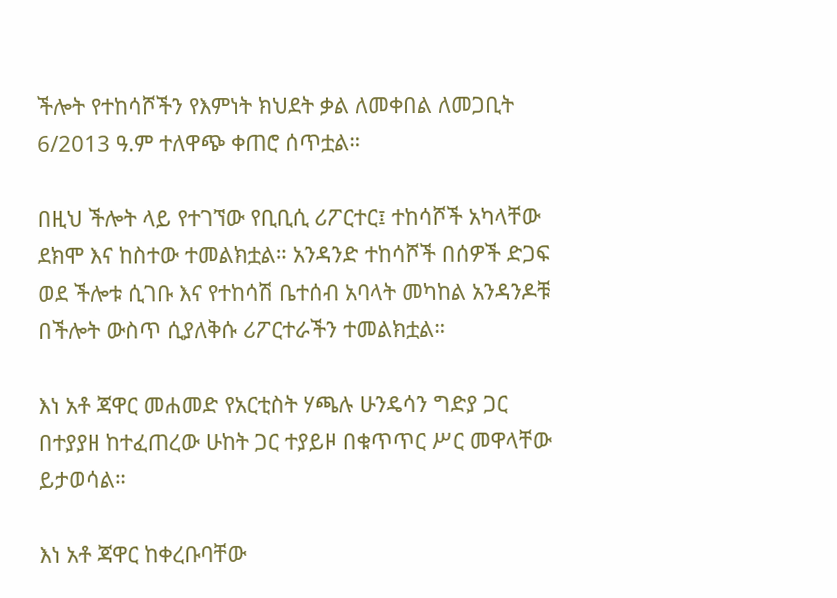ችሎት የተከሳሾችን የእምነት ክህደት ቃል ለመቀበል ለመጋቢት 6/2013 ዓ.ም ተለዋጭ ቀጠሮ ሰጥቷል።

በዚህ ችሎት ላይ የተገኘው የቢቢሲ ሪፖርተር፤ ተከሳሾች አካላቸው ደክሞ እና ከስተው ተመልክቷል። አንዳንድ ተከሳሾች በሰዎች ድጋፍ ወደ ችሎቱ ሲገቡ እና የተከሳሽ ቤተሰብ አባላት መካከል አንዳንዶቹ በችሎት ውስጥ ሲያለቅሱ ሪፖርተራችን ተመልክቷል።

እነ አቶ ጃዋር መሐመድ የአርቲስት ሃጫሉ ሁንዴሳን ግድያ ጋር በተያያዘ ከተፈጠረው ሁከት ጋር ተያይዞ በቁጥጥር ሥር መዋላቸው ይታወሳል።

እነ አቶ ጃዋር ከቀረቡባቸው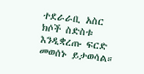ተደራራቢ አስር ክሶች ስድስቱ እንዲቋረጡ ፍርድ መወሰኑ ይታወሳል።